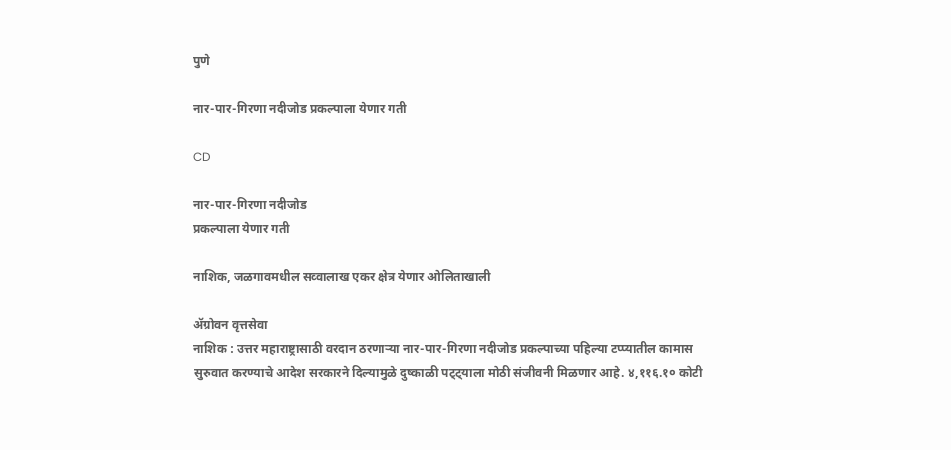पुणे

नार-पार-गिरणा नदीजोड प्रकल्पाला येणार गती

CD

नार-पार-गिरणा नदीजोड
प्रकल्पाला येणार गती

नाशिक, जळगावमधील सव्वालाख एकर क्षेत्र येणार ओलिताखाली

ॲग्रोवन वृत्तसेवा
नाशिक : उत्तर महाराष्ट्रासाठी वरदान ठरणाऱ्या नार-पार-गिरणा नदीजोड प्रकल्पाच्या पहिल्या टप्प्यातील कामास सुरुवात करण्याचे आदेश सरकारने दिल्यामुळे दुष्काळी पट्ट्याला मोठी संजीवनी मिळणार आहे. ४,११६.१० कोटी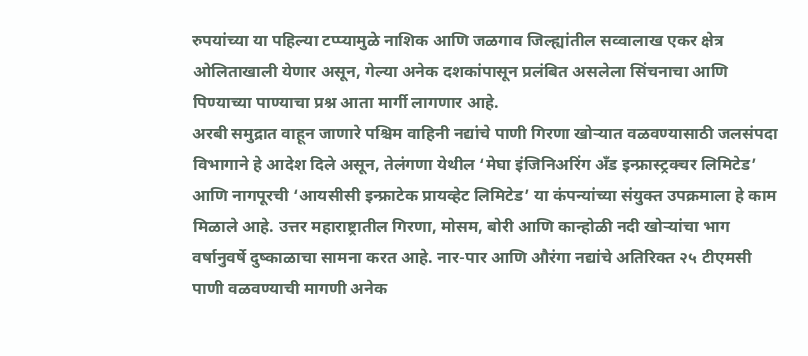रुपयांच्या या पहिल्या टप्प्यामुळे नाशिक आणि जळगाव जिल्ह्यांतील सव्वालाख एकर क्षेत्र ओलिताखाली येणार असून, गेल्या अनेक दशकांपासून प्रलंबित असलेला सिंचनाचा आणि पिण्याच्या पाण्याचा प्रश्न आता मार्गी लागणार आहे.
अरबी समुद्रात वाहून जाणारे पश्चिम वाहिनी नद्यांचे पाणी गिरणा खोऱ्यात वळवण्यासाठी जलसंपदा विभागाने हे आदेश दिले असून, तेलंगणा येथील ‘मेघा इंजिनिअरिंग अँड इन्फ्रास्ट्रक्चर लिमिटेड’ आणि नागपूरची ‘आयसीसी इन्फ्राटेक प्रायव्हेट लिमिटेड’ या कंपन्यांच्या संयुक्त उपक्रमाला हे काम मिळाले आहे. उत्तर महाराष्ट्रातील गिरणा, मोसम, बोरी आणि कान्होळी नदी खोऱ्यांचा भाग वर्षानुवर्षे दुष्काळाचा सामना करत आहे. नार-पार आणि औरंगा नद्यांचे अतिरिक्त २५ टीएमसी पाणी वळवण्याची मागणी अनेक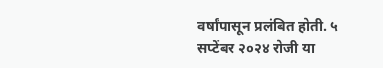वर्षांपासून प्रलंबित होती. ५ सप्टेंबर २०२४ रोजी या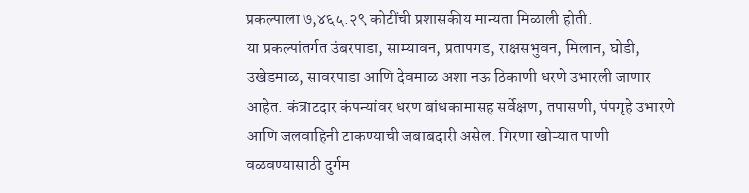प्रकल्पाला ७,४६५.२९ कोटींची प्रशासकीय मान्यता मिळाली होती.
या प्रकल्पांतर्गत उंबरपाडा, साम्यावन, प्रतापगड, राक्षसभुवन, मिलान, घोडी, उखेडमाळ, सावरपाडा आणि देवमाळ अशा नऊ ठिकाणी धरणे उभारली जाणार आहेत. कंत्राटदार कंपन्यांवर धरण बांधकामासह सर्वेक्षण, तपासणी, पंपगृहे उभारणे आणि जलवाहिनी टाकण्याची जबाबदारी असेल. गिरणा खोऱ्यात पाणी वळवण्यासाठी दुर्गम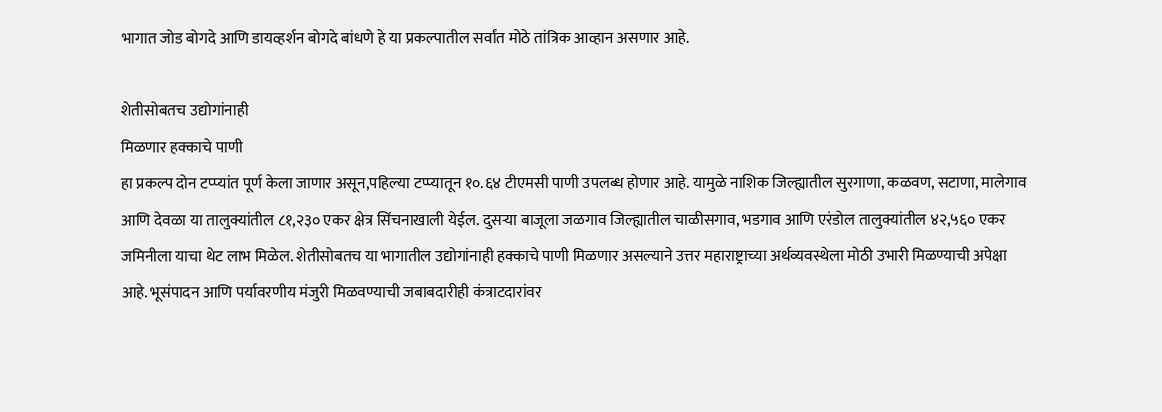भागात जोड बोगदे आणि डायव्हर्शन बोगदे बांधणे हे या प्रकल्पातील सर्वांत मोठे तांत्रिक आव्हान असणार आहे.

शेतीसोबतच उद्योगांनाही
मिळणार हक्काचे पाणी
हा प्रकल्प दोन टप्प्यांत पूर्ण केला जाणार असून,पहिल्या टप्प्यातून १०.६४ टीएमसी पाणी उपलब्ध होणार आहे. यामुळे नाशिक जिल्ह्यातील सुरगाणा, कळवण, सटाणा, मालेगाव आणि देवळा या तालुक्यांतील ८१,२३० एकर क्षेत्र सिंचनाखाली येईल. दुसऱ्या बाजूला जळगाव जिल्ह्यातील चाळीसगाव, भडगाव आणि एरंडोल तालुक्यांतील ४२,५६० एकर जमिनीला याचा थेट लाभ मिळेल. शेतीसोबतच या भागातील उद्योगांनाही हक्काचे पाणी मिळणार असल्याने उत्तर महाराष्ट्राच्या अर्थव्यवस्थेला मोठी उभारी मिळण्याची अपेक्षा आहे. भूसंपादन आणि पर्यावरणीय मंजुरी मिळवण्याची जबाबदारीही कंत्राटदारांवर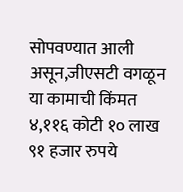सोपवण्यात आली असून,जीएसटी वगळून या कामाची किंमत ४,११६ कोटी १० लाख ९१ हजार रुपये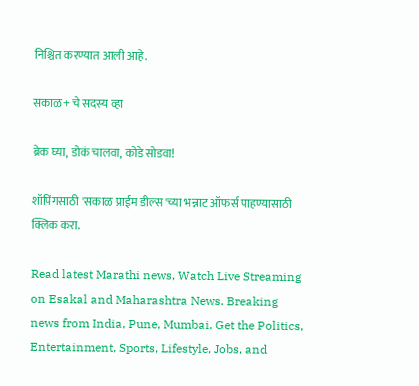निश्चित करण्यात आली आहे.

सकाळ+ चे सदस्य व्हा

ब्रेक घ्या, डोकं चालवा, कोडे सोडवा!

शॉपिंगसाठी 'सकाळ प्राईम डील्स'च्या भन्नाट ऑफर्स पाहण्यासाठी क्लिक करा.

Read latest Marathi news, Watch Live Streaming on Esakal and Maharashtra News. Breaking news from India, Pune, Mumbai. Get the Politics, Entertainment, Sports, Lifestyle, Jobs, and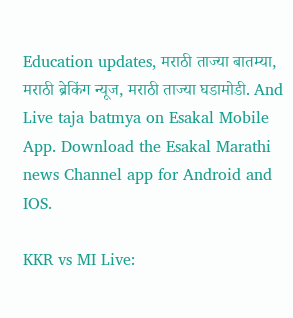Education updates, मराठी ताज्या बातम्या, मराठी ब्रेकिंग न्यूज, मराठी ताज्या घडामोडी. And Live taja batmya on Esakal Mobile App. Download the Esakal Marathi news Channel app for Android and IOS.

KKR vs MI Live: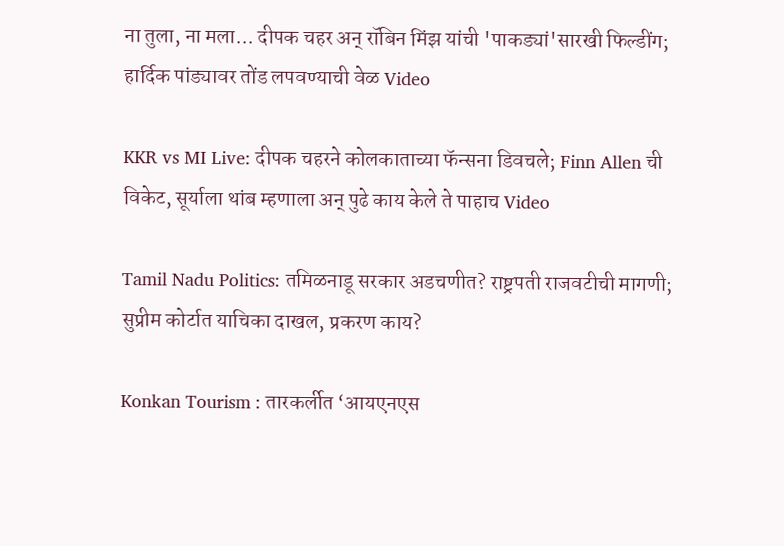ना तुला, ना मला... दीपक चहर अन् रॉबिन मिंझ यांची 'पाकड्यां'सारखी फिल्डींग; हार्दिक पांड्यावर तोंड लपवण्याची वेळ Video

KKR vs MI Live: दीपक चहरने कोलकाताच्या फॅन्सना डिवचले; Finn Allen ची विकेट, सूर्याला थांब म्हणाला अन् पुढे काय केले ते पाहाच Video

Tamil Nadu Politics: तमिळनाडू सरकार अडचणीत? राष्ट्रपती राजवटीची मागणी; सुप्रीम कोर्टात याचिका दाखल, प्रकरण काय?

Konkan Tourism : तारकर्लीत ‘आयएनएस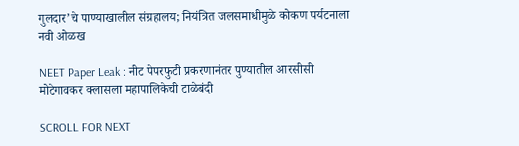गुलदार’चे पाण्याखालील संग्रहालय; नियंत्रित जलसमाधीमुळे कोकण पर्यटनाला नवी ओळख

NEET Paper Leak : नीट पेपरफुटी प्रकरणानंतर पुण्यातील आरसीसी मोटेगावकर क्लासला महापालिकेची टाळेबंदी

SCROLL FOR NEXT